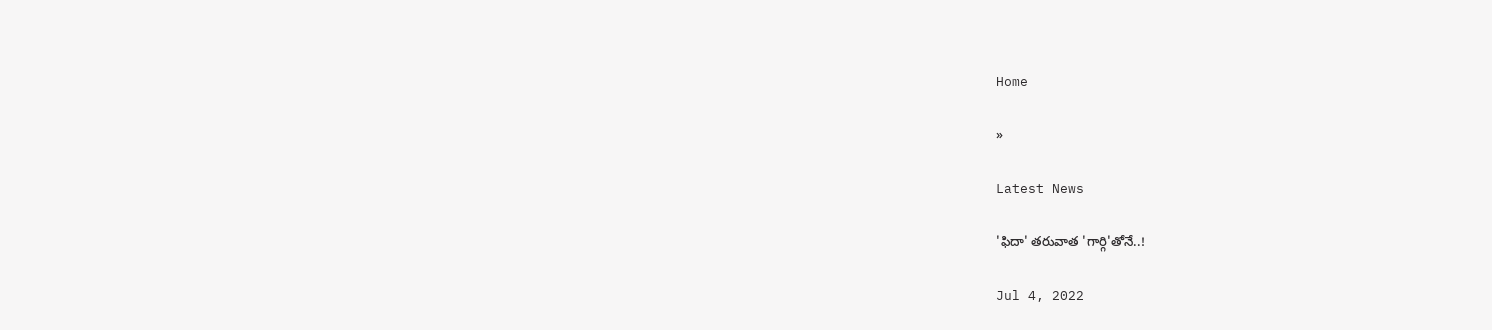Home

»

Latest News

'ఫిదా' త‌రువాత 'గార్గి'తోనే..!

Jul 4, 2022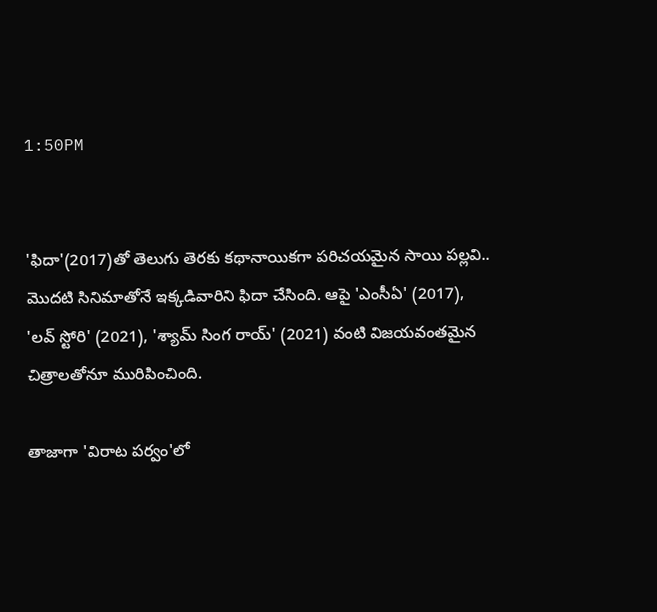1:50PM


'ఫిదా'(2017)తో తెలుగు తెర‌కు క‌థానాయిక‌గా ప‌రిచ‌య‌మైన సాయి ప‌ల్ల‌వి.. మొద‌టి సినిమాతోనే ఇక్క‌డివారిని ఫిదా చేసింది. ఆపై 'ఎంసీఏ' (2017), 'ల‌వ్ స్టోరి' (2021), 'శ్యామ్ సింగ రాయ్' (2021) వంటి విజ‌య‌వంత‌మైన చిత్రాల‌తోనూ మురిపించింది.

తాజాగా 'విరాట ప‌ర్వం'లో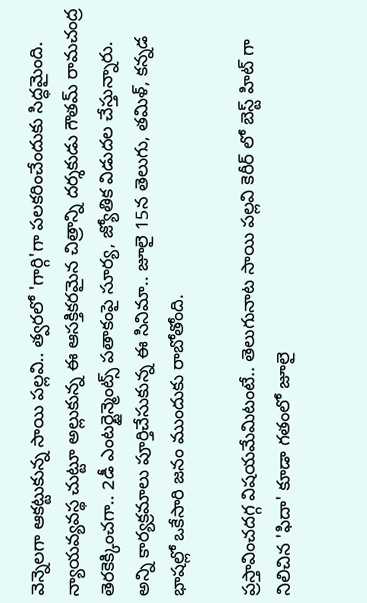వెన్నెల‌గా ఆక‌ట్టుకున్న సాయి ప‌ల్ల‌వి.. త్వ‌ర‌లో 'గార్గి'గా ప‌ల‌క‌రించేందుకు సిద్ధ‌మైంది. న్యాయ‌వ్య‌వ‌స్థ చుట్టూ అల్లుకున్న ఈ ఆస‌క్తిక‌ర‌మైన చిత్రాన్ని ద‌ర్శ‌కుడు గౌత‌మ్ రామ‌చంద్ర తెర‌కెక్కించ‌గా.. 2డీ ఎంట‌ర్టైన్మెంట్స్ ప‌తాకంపై సూర్య‌, జ్యోతిక విడుద‌ల చేస్తున్నారు. అన్ని కార్య‌క్ర‌మాలు పూర్తిచేసుకున్న ఈ సినిమా.. జూలై 15న తెలుగు, త‌మిళ్, క‌న్న‌డ భాష‌ల్లో ఒకేసారి జ‌నం ముందుకు రాబోతోంది.

ప్ర‌స్తావించ‌ద‌గ్గ విష‌య‌మేమిటంటే.. తెలుగునాట సాయి ప‌ల్ల‌వి కెరీర్ లో బెస్ట్ హిట్ గా నిలిచిన 'ఫిదా' కూడా గ‌తంలో జూలై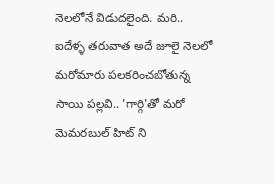నెల‌లోనే విడుద‌లైంది. మ‌రి.. ఐదేళ్ళ త‌రువాత అదే జూలై నెల‌లో మ‌రోమారు ప‌ల‌క‌రించ‌బోతున్న సాయి ప‌ల్ల‌వి.. 'గార్గి'తో మ‌రో మెమ‌ర‌బుల్ హిట్ ని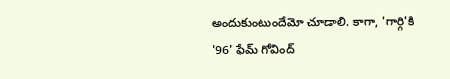అందుకుంటుందేమో చూడాలి. కాగా, 'గార్గి'కి '96' ఫేమ్ గోవింద్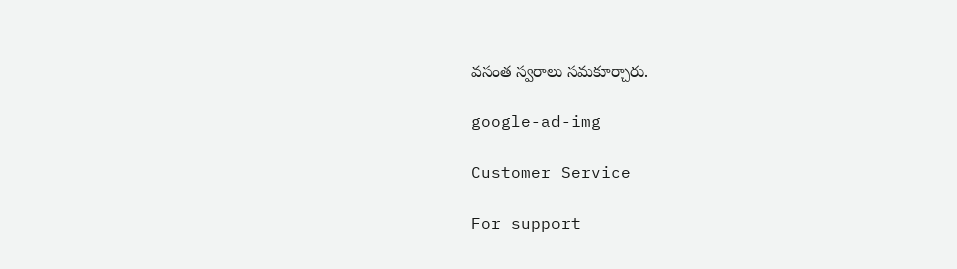వ‌సంత స్వ‌రాలు స‌మ‌కూర్చారు.

google-ad-img

Customer Service

For support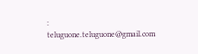: teluguone.teluguone@gmail.com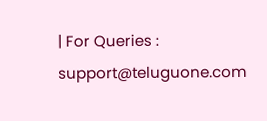| For Queries : support@teluguone.com